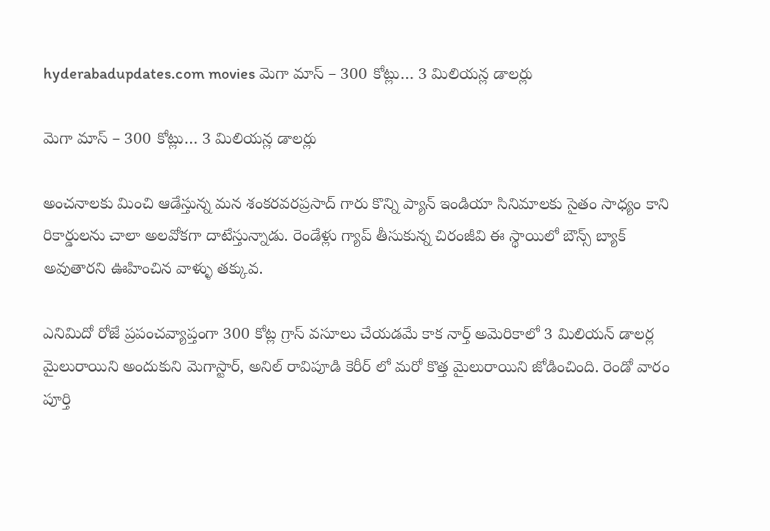hyderabadupdates.com movies మెగా మాస్ – 300 కోట్లు… 3 మిలియన్ల డాలర్లు

మెగా మాస్ – 300 కోట్లు… 3 మిలియన్ల డాలర్లు

అంచనాలకు మించి ఆడేస్తున్న మన శంకరవరప్రసాద్ గారు కొన్ని ప్యాన్ ఇండియా సినిమాలకు సైతం సాధ్యం కాని రికార్డులను చాలా అలవోకగా దాటేస్తున్నాడు. రెండేళ్లు గ్యాప్ తీసుకున్న చిరంజీవి ఈ స్థాయిలో బౌన్స్ బ్యాక్ అవుతారని ఊహించిన వాళ్ళు తక్కువ.

ఎనిమిదో రోజే ప్రపంచవ్యాప్తంగా 300 కోట్ల గ్రాస్ వసూలు చేయడమే కాక నార్త్ అమెరికాలో 3 మిలియన్ డాలర్ల మైలురాయిని అందుకుని మెగాస్టార్, అనిల్ రావిపూడి కెరీర్ లో మరో కొత్త మైలురాయిని జోడించింది. రెండో వారం పూర్తి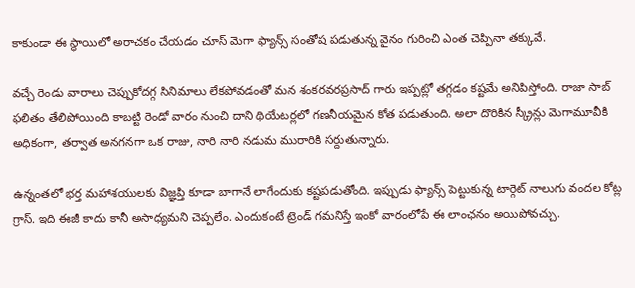కాకుండా ఈ స్థాయిలో అరాచకం చేయడం చూస్ మెగా ఫ్యాన్స్ సంతోష పడుతున్న వైనం గురించి ఎంత చెప్పినా తక్కువే.

వచ్చే రెండు వారాలు చెప్పుకోదగ్గ సినిమాలు లేకపోవడంతో మన శంకరవరప్రసాద్ గారు ఇప్పట్లో తగ్గడం కష్టమే అనిపిస్తోంది. రాజా సాబ్ ఫలితం తేలిపోయింది కాబట్టి రెండో వారం నుంచి దాని థియేటర్లలో గణనీయమైన కోత పడుతుంది. అలా దొరికిన స్క్రీన్లు మెగామూవీకి అధికంగా, తర్వాత అనగనగా ఒక రాజు, నారి నారి నడుమ మురారికి సర్దుతున్నారు.

ఉన్నంతలో భర్త మహాశయులకు విజ్ఞప్తి కూడా బాగానే లాగేందుకు కష్టపడుతోంది. ఇప్పుడు ఫ్యాన్స్ పెట్టుకున్న టార్గెట్ నాలుగు వందల కోట్ల గ్రాస్. ఇది ఈజీ కాదు కానీ అసాధ్యమని చెప్పలేం. ఎందుకంటే ట్రెండ్ గమనిస్తే ఇంకో వారంలోపే ఈ లాంఛనం అయిపోవచ్చు.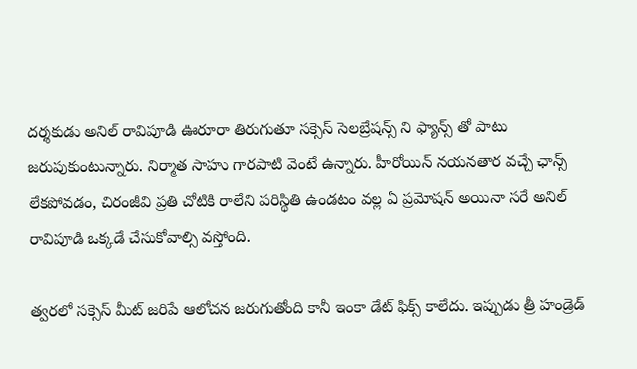దర్శకుడు అనిల్ రావిపూడి ఊరూరా తిరుగుతూ సక్సెస్ సెలబ్రేషన్స్ ని ఫ్యాన్స్ తో పాటు జరుపుకుంటున్నారు. నిర్మాత సాహు గారపాటి వెంటే ఉన్నారు. హీరోయిన్ నయనతార వచ్చే ఛాన్స్ లేకపోవడం, చిరంజీవి ప్రతి చోటికి రాలేని పరిస్థితి ఉండటం వల్ల ఏ ప్రమోషన్ అయినా సరే అనిల్ రావిపూడి ఒక్కడే చేసుకోవాల్సి వస్తోంది.

త్వరలో సక్సెస్ మీట్ జరిపే ఆలోచన జరుగుతోంది కానీ ఇంకా డేట్ ఫిక్స్ కాలేదు. ఇప్పుడు త్రీ హండ్రెడ్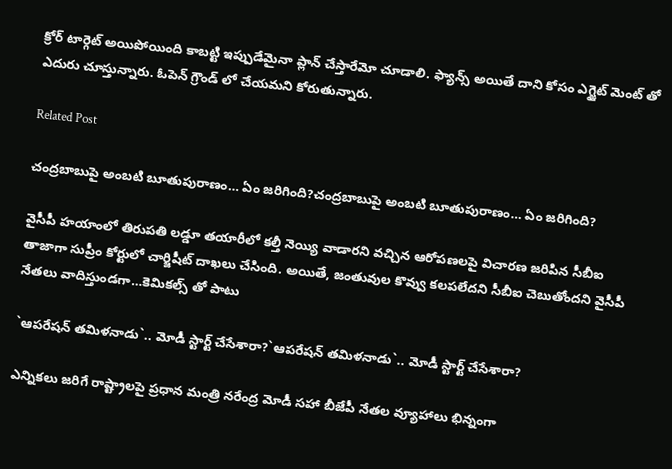క్రోర్ టార్గెట్ అయిపోయింది కాబట్టి ఇప్పుడేమైనా ప్లాన్ చేస్తారేమో చూడాలి. ఫ్యాన్స్ అయితే దాని కోసం ఎగ్జైట్ మెంట్ తో ఎదురు చూస్తున్నారు. ఓపెన్ గ్రౌండ్ లో చేయమని కోరుతున్నారు.

Related Post

చంద్రబాబుపై అంబటి బూతుపురాణం… ఏం జరిగింది?చంద్రబాబుపై అంబటి బూతుపురాణం… ఏం జరిగింది?

వైసీపీ హయాంలో తిరుపతి లడ్డూ తయారీలో కల్తీ నెయ్యి వాడారని వచ్చిన ఆరోపణలపై విచారణ జరిపిన సీబీఐ తాజాగా సుప్రీం కోర్టులో చార్జిషీట్ దాఖలు చేసింది. అయితే, జంతువుల కొవ్వు కలపలేదని సీబీఐ చెబుతోందని వైసీపీ నేతలు వాదిస్తుండగా…కెమికల్స్ తో పాటు

`ఆప‌రేష‌న్ త‌మిళ‌నాడు`.. మోడీ స్టార్ట్ చేసేశారా?`ఆప‌రేష‌న్ త‌మిళ‌నాడు`.. మోడీ స్టార్ట్ చేసేశారా?

ఎన్నిక‌లు జ‌రిగే రాష్ట్రాల‌పై ప్ర‌ధాన మంత్రి న‌రేంద్ర మోడీ స‌హా బీజేపీ నేత‌ల వ్యూహాలు భిన్నంగా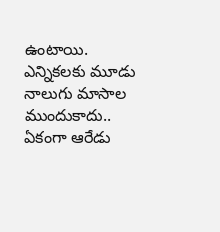ఉంటాయి. ఎన్నిక‌ల‌కు మూడు నాలుగు మాసాల ముందుకాదు.. ఏకంగా ఆరేడు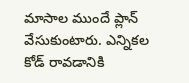మాసాల ముందే ప్లాన్ వేసుకుంటారు. ఎన్నిక‌ల కోడ్ రావ‌డానికి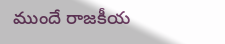ముందే రాజ‌కీయ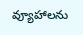వ్యూహాల‌ను